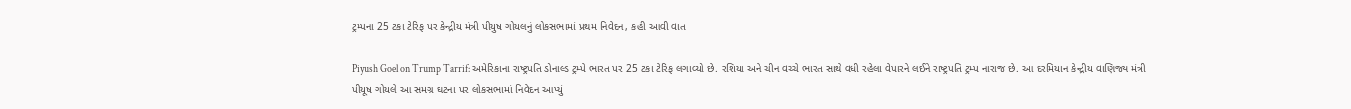ટ્રમ્પના 25 ટકા ટેરિફ પર કેન્દ્રીય મંત્રી પીયુષ ગોયલનું લોકસભામાં પ્રથમ નિવેદન, કહી આવી વાત

Piyush Goel on Trump Tarrif: અમેરિકાના રાષ્ટ્રપતિ ડોનાલ્ડ ટ્રમ્પે ભારત પર 25 ટકા ટેરિફ લગાવ્યો છે. રશિયા અને ચીન વચ્ચે ભારત સાથે વધી રહેલા વેપારને લઈને રાષ્ટ્રપતિ ટ્રમ્પ નારાજ છે. આ દરમિયાન કેન્દ્રીય વાણિજ્ય મંત્રી પીયૂષ ગોયલે આ સમગ્ર ઘટના પર લોકસભામાં નિવેદન આપ્યું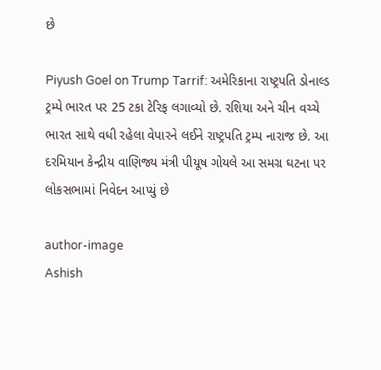છે

Piyush Goel on Trump Tarrif: અમેરિકાના રાષ્ટ્રપતિ ડોનાલ્ડ ટ્રમ્પે ભારત પર 25 ટકા ટેરિફ લગાવ્યો છે. રશિયા અને ચીન વચ્ચે ભારત સાથે વધી રહેલા વેપારને લઈને રાષ્ટ્રપતિ ટ્રમ્પ નારાજ છે. આ દરમિયાન કેન્દ્રીય વાણિજ્ય મંત્રી પીયૂષ ગોયલે આ સમગ્ર ઘટના પર લોકસભામાં નિવેદન આપ્યું છે

author-image
Ashish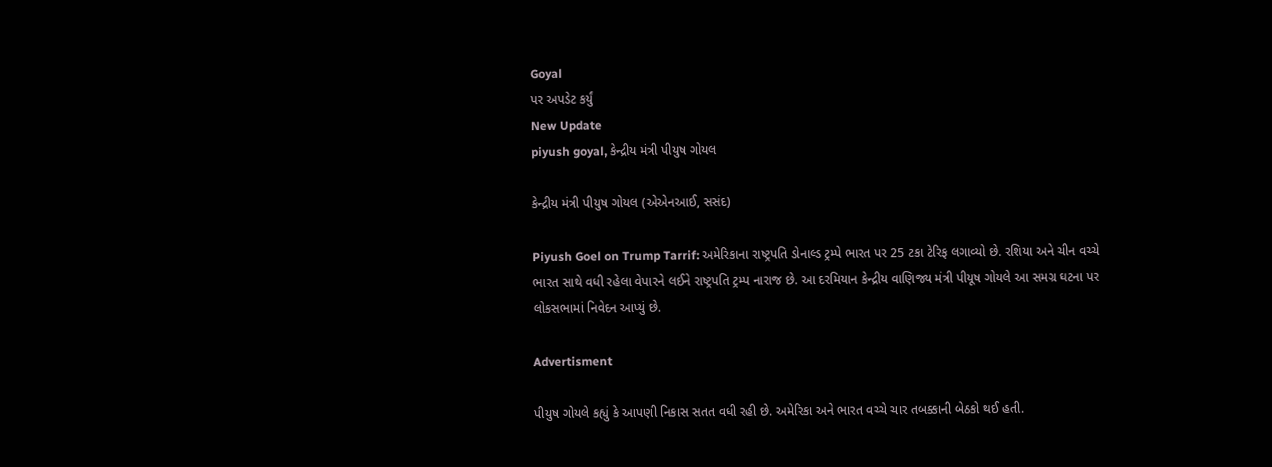Goyal
પર અપડેટ કર્યું
New Update
piyush goyal, કેન્દ્રીય મંત્રી પીયુષ ગોયલ

કેન્દ્રીય મંત્રી પીયુષ ગોયલ (એએનઆઈ, સસંદ)

Piyush Goel on Trump Tarrif: અમેરિકાના રાષ્ટ્રપતિ ડોનાલ્ડ ટ્રમ્પે ભારત પર 25 ટકા ટેરિફ લગાવ્યો છે. રશિયા અને ચીન વચ્ચે ભારત સાથે વધી રહેલા વેપારને લઈને રાષ્ટ્રપતિ ટ્રમ્પ નારાજ છે. આ દરમિયાન કેન્દ્રીય વાણિજ્ય મંત્રી પીયૂષ ગોયલે આ સમગ્ર ઘટના પર લોકસભામાં નિવેદન આપ્યું છે.

Advertisment

પીયુષ ગોયલે કહ્યું કે આપણી નિકાસ સતત વધી રહી છે. અમેરિકા અને ભારત વચ્ચે ચાર તબક્કાની બેઠકો થઈ હતી.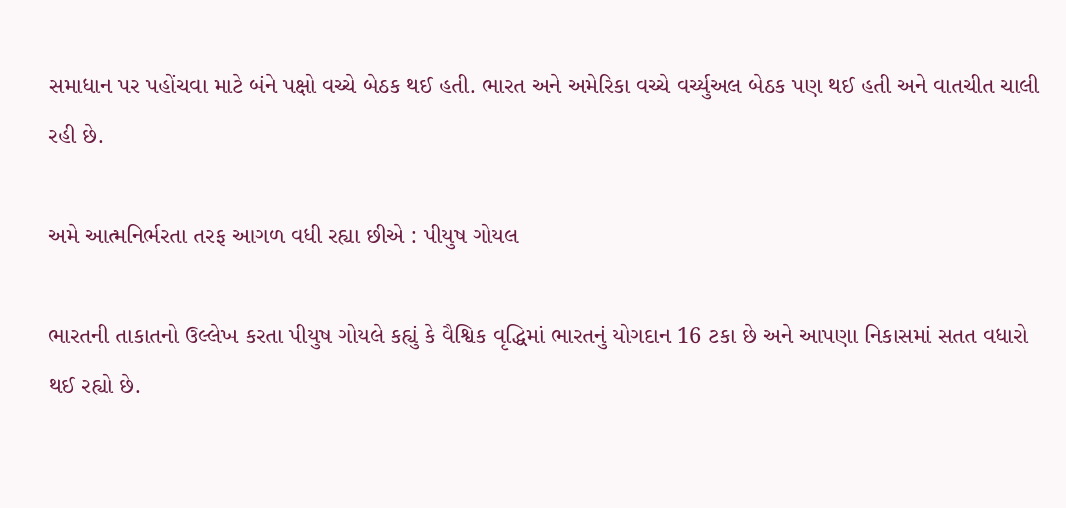સમાધાન પર પહોંચવા માટે બંને પક્ષો વચ્ચે બેઠક થઈ હતી. ભારત અને અમેરિકા વચ્ચે વર્ચ્યુઅલ બેઠક પણ થઈ હતી અને વાતચીત ચાલી રહી છે.

અમે આત્મનિર્ભરતા તરફ આગળ વધી રહ્યા છીએ : પીયુષ ગોયલ

ભારતની તાકાતનો ઉલ્લેખ કરતા પીયુષ ગોયલે કહ્યું કે વૈશ્વિક વૃદ્ધિમાં ભારતનું યોગદાન 16 ટકા છે અને આપણા નિકાસમાં સતત વધારો થઈ રહ્યો છે.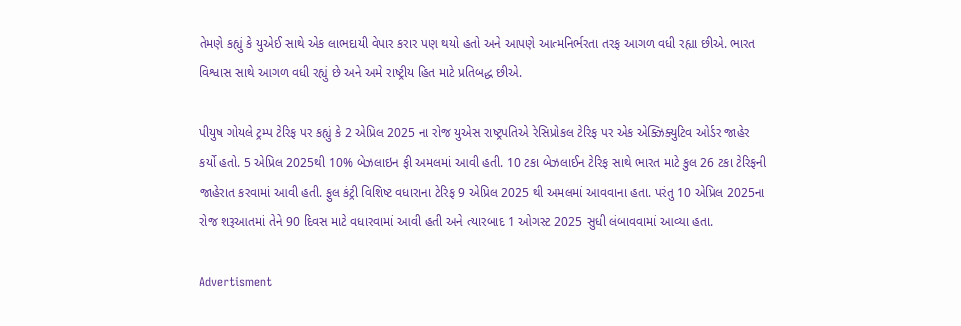તેમણે કહ્યું કે યુએઈ સાથે એક લાભદાયી વેપાર કરાર પણ થયો હતો અને આપણે આત્મનિર્ભરતા તરફ આગળ વધી રહ્યા છીએ. ભારત વિશ્વાસ સાથે આગળ વધી રહ્યું છે અને અમે રાષ્ટ્રીય હિત માટે પ્રતિબદ્ધ છીએ.

પીયુષ ગોયલે ટ્રમ્પ ટેરિફ પર કહ્યું કે 2 એપ્રિલ 2025 ના રોજ યુએસ રાષ્ટ્રપતિએ રેસિપ્રોકલ ટેરિફ પર એક એક્ઝિક્યુટિવ ઓર્ડર જાહેર કર્યો હતો. 5 એપ્રિલ 2025થી 10% બેઝલાઇન ફી અમલમાં આવી હતી. 10 ટકા બેઝલાઈન ટેરિફ સાથે ભારત માટે કુલ 26 ટકા ટેરિફની જાહેરાત કરવામાં આવી હતી. ફુલ કંટ્રી વિશિષ્ટ વધારાના ટેરિફ 9 એપ્રિલ 2025 થી અમલમાં આવવાના હતા. પરંતુ 10 એપ્રિલ 2025ના રોજ શરૂઆતમાં તેને 90 દિવસ માટે વધારવામાં આવી હતી અને ત્યારબાદ 1 ઓગસ્ટ 2025 સુધી લંબાવવામાં આવ્યા હતા.

Advertisment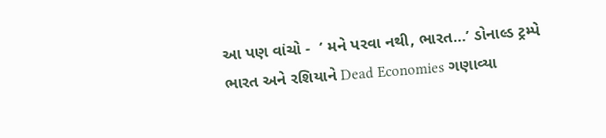આ પણ વાંચો -  ‘ મને પરવા નથી, ભારત…’ ડોનાલ્ડ ટ્રમ્પે ભારત અને રશિયાને Dead Economies ગણાવ્યા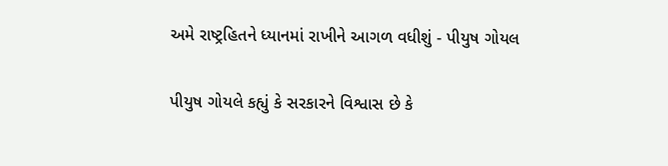અમે રાષ્ટ્રહિતને ધ્યાનમાં રાખીને આગળ વધીશું - પીયુષ ગોયલ

પીયુષ ગોયલે કહ્યું કે સરકારને વિશ્વાસ છે કે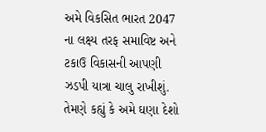અમે વિકસિત ભારત 2047 ના લક્ષ્ય તરફ સમાવિષ્ટ અને ટકાઉ વિકાસની આપણી ઝડપી યાત્રા ચાલુ રાખીશું. તેમણે કહ્યું કે અમે ઘણા દેશો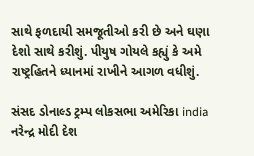સાથે ફળદાયી સમજૂતીઓ કરી છે અને ઘણા દેશો સાથે કરીશું. પીયુષ ગોયલે કહ્યું કે અમે રાષ્ટ્રહિતને ધ્યાનમાં રાખીને આગળ વધીશું.

સંસદ ડોનાલ્ડ ટ્રમ્પ લોકસભા અમેરિકા india નરેન્દ્ર મોદી દેશ